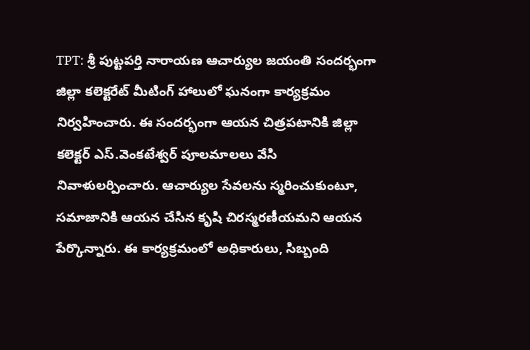TPT: శ్రీ పుట్టపర్తి నారాయణ ఆచార్యుల జయంతి సందర్భంగా జిల్లా కలెక్టరేట్ మీటింగ్ హాలులో ఘనంగా కార్యక్రమం నిర్వహించారు. ఈ సందర్భంగా ఆయన చిత్రపటానికి జిల్లా కలెక్టర్ ఎస్.వెంకటేశ్వర్ పూలమాలలు వేసి నివాళులర్పించారు. ఆచార్యుల సేవలను స్మరించుకుంటూ, సమాజానికి ఆయన చేసిన కృషి చిరస్మరణీయమని ఆయన పేర్కొన్నారు. ఈ కార్యక్రమంలో అధికారులు, సిబ్బంది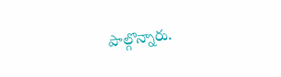పాల్గొన్నారు.